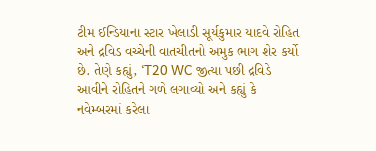ટીમ ઈન્ડિયાના સ્ટાર ખેલાડી સૂર્યકુમાર યાદવે રોહિત અને દ્રવિડ વચ્ચેની વાતચીતનો અમુક ભાગ શેર કર્યો છે. તેણે કહ્યું, ‘T20 WC જીત્યા પછી દ્રવિડે આવીને રોહિતને ગળે લગાવ્યો અને કહ્યું કે નવેમ્બરમાં કરેલા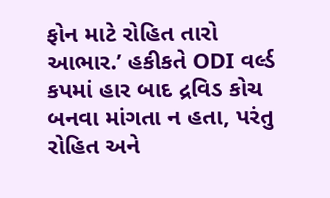ફોન માટે રોહિત તારો આભાર.’ હકીકતે ODI વર્લ્ડ કપમાં હાર બાદ દ્રવિડ કોચ બનવા માંગતા ન હતા, પરંતુ રોહિત અને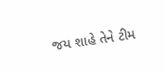જય શાહે તેને ટીમ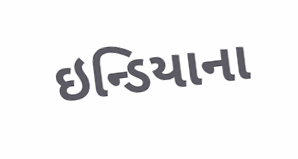ઇન્ડિયાના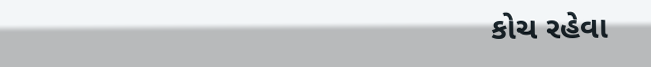કોચ રહેવા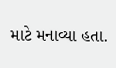માટે મનાવ્યા હતા.